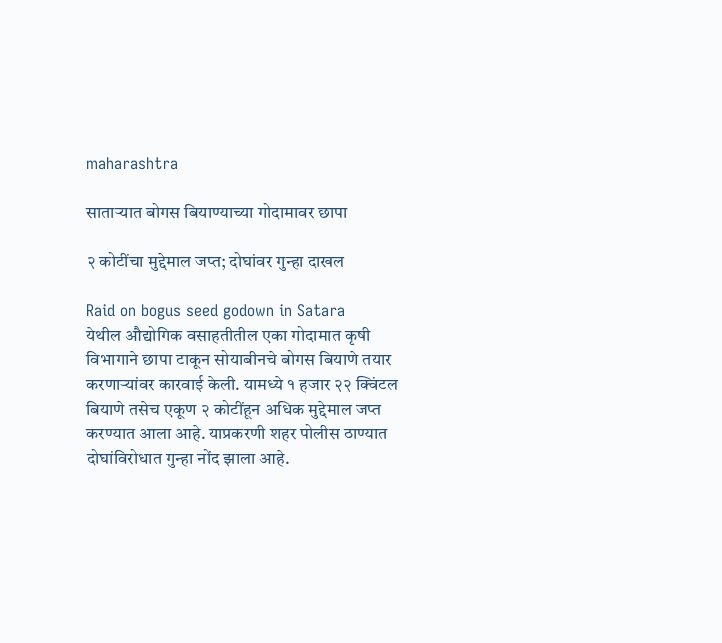maharashtra

साताऱ्यात बोगस बियाण्याच्या गोदामावर छापा

२ कोटींचा मुद्देमाल जप्त; दोघांवर गुन्हा दाखल

Raid on bogus seed godown in Satara
येथील औद्योगिक वसाहतीतील एका गोदामात कृषी विभागाने छापा टाकून सोयाबीनचे बोगस बियाणे तयार करणाऱ्यांवर कारवाई केली. यामध्ये १ हजार २२ क्विंटल बियाणे तसेच एकूण २ कोटींहून अधिक मुद्देमाल जप्त करण्यात आला आहे. याप्रकरणी शहर पोलीस ठाण्यात दोघांविरोधात गुन्हा नोंद झाला आहे.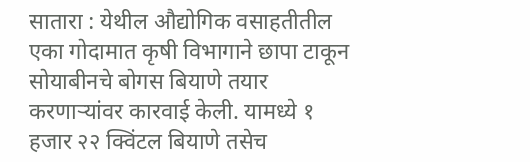सातारा : येथील औद्योगिक वसाहतीतील एका गोदामात कृषी विभागाने छापा टाकून सोयाबीनचे बोगस बियाणे तयार करणाऱ्यांवर कारवाई केली. यामध्ये १ हजार २२ क्विंटल बियाणे तसेच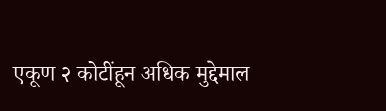एकूण २ कोटींहून अधिक मुद्देमाल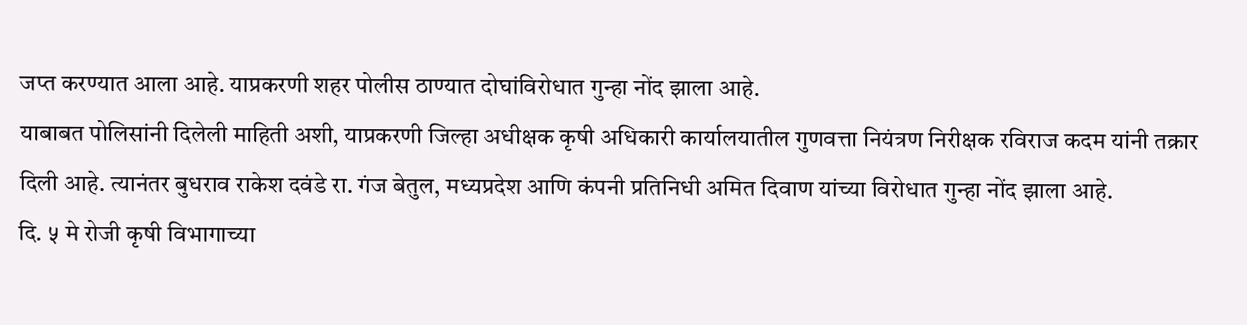जप्त करण्यात आला आहे. याप्रकरणी शहर पोलीस ठाण्यात दोघांविरोधात गुन्हा नोंद झाला आहे.
याबाबत पोलिसांनी दिलेली माहिती अशी, याप्रकरणी जिल्हा अधीक्षक कृषी अधिकारी कार्यालयातील गुणवत्ता नियंत्रण निरीक्षक रविराज कदम यांनी तक्रार दिली आहे. त्यानंतर बुधराव राकेश दवंडे रा. गंज बेतुल, मध्यप्रदेश आणि कंपनी प्रतिनिधी अमित दिवाण यांच्या विरोधात गुन्हा नोंद झाला आहे.
दि. ५ मे रोजी कृषी विभागाच्या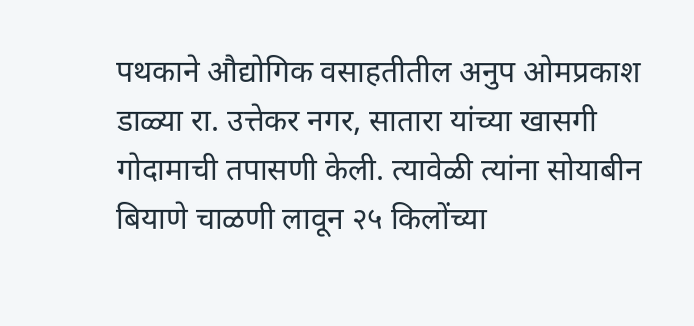पथकाने औद्योगिक वसाहतीतील अनुप ओमप्रकाश डाळ्या रा. उत्तेकर नगर, सातारा यांच्या खासगी गोदामाची तपासणी केली. त्यावेळी त्यांना सोयाबीन बियाणे चाळणी लावून २५ किलोंच्या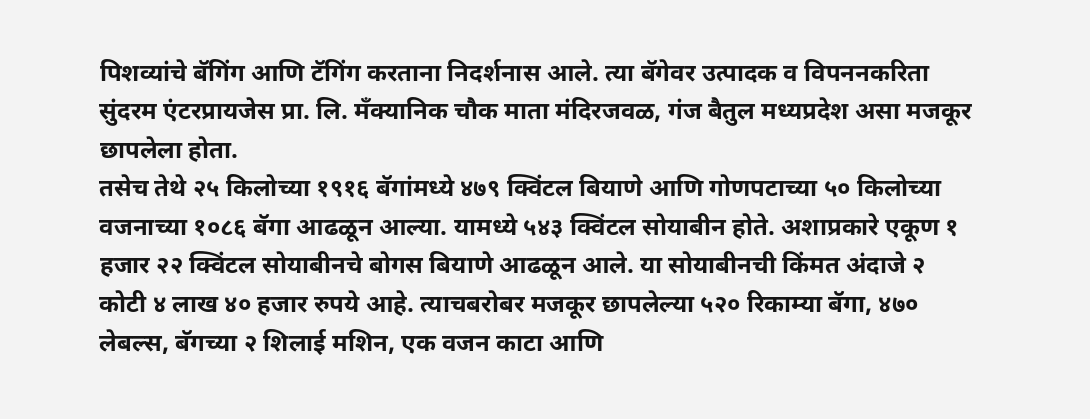पिशव्यांचे बॅगिंग आणि टॅगिंग करताना निदर्शनास आले. त्या बॅगेवर उत्पादक व विपननकरिता सुंदरम एंटरप्रायजेस प्रा. लि. मँक्यानिक चौक माता मंदिरजवळ, गंज बैतुल मध्यप्रदेश असा मजकूर छापलेला होता.
तसेच तेथे २५ किलोच्या १९१६ बॅगांमध्ये ४७९ क्विंटल बियाणे आणि गोणपटाच्या ५० किलोच्या वजनाच्या १०८६ बॅगा आढळून आल्या. यामध्ये ५४३ क्विंटल सोयाबीन होते. अशाप्रकारे एकूण १ हजार २२ क्विंटल सोयाबीनचे बोगस बियाणे आढळून आले. या सोयाबीनची किंमत अंदाजे २ कोटी ४ लाख ४० हजार रुपये आहे. त्याचबरोबर मजकूर छापलेल्या ५२० रिकाम्या बॅगा, ४७० लेबल्स, बॅगच्या २ शिलाई मशिन, एक वजन काटा आणि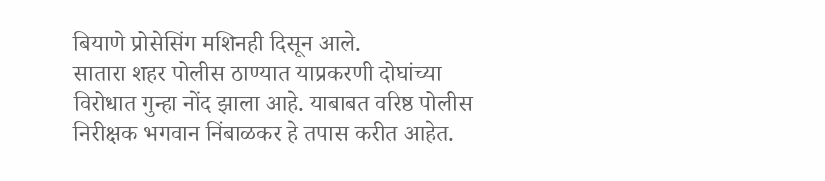बियाणे प्रोसेसिंग मशिनही दिसून आले.
सातारा शहर पोलीस ठाण्यात याप्रकरणी दोघांच्या विरोधात गुन्हा नोंद झाला आहे. याबाबत वरिष्ठ पोलीस निरीक्षक भगवान निंबाळकर हे तपास करीत आहेत.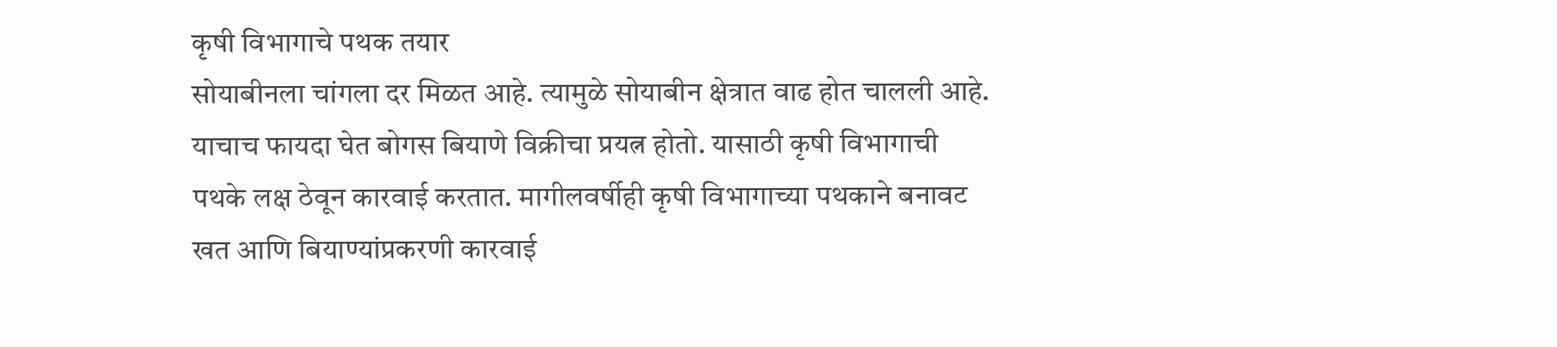कृषी विभागाचे पथक तयार
सोयाबीनला चांगला दर मिळत आहे. त्यामुळे सोयाबीन क्षेत्रात वाढ होत चालली आहे. याचाच फायदा घेत बोगस बियाणे विक्रीचा प्रयत्न होतो. यासाठी कृषी विभागाची पथके लक्ष ठेवून कारवाई करतात. मागीलवर्षीही कृषी विभागाच्या पथकाने बनावट खत आणि बियाण्यांप्रकरणी कारवाई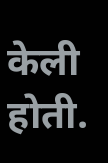केली होती.